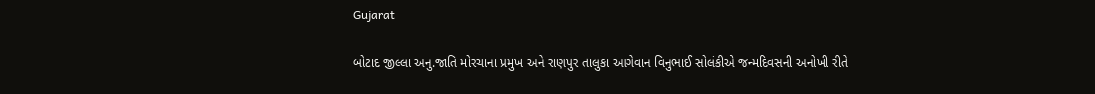Gujarat

બોટાદ જીલ્લા અનુ.જાતિ મોરચાના પ્રમુખ અને રાણપુર તાલુકા આગેવાન વિનુભાઈ સોલંકીએ જન્મદિવસની અનોખી રીતે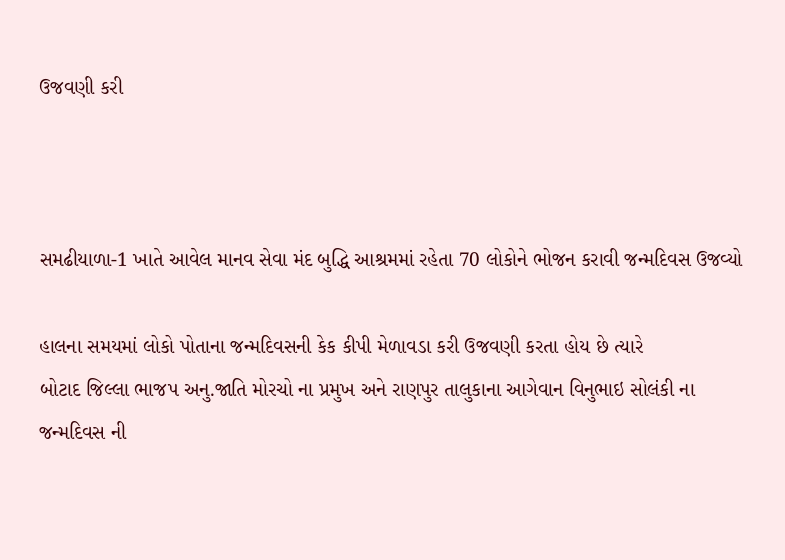ઉજવણી કરી



સમઢીયાળા-1 ખાતે આવેલ માનવ સેવા મંદ બુદ્ધિ આશ્રમમાં રહેતા 70 લોકોને ભોજન કરાવી જન્મદિવસ ઉજવ્યો

હાલના સમયમાં લોકો પોતાના જન્મદિવસની કેક કીપી મેળાવડા કરી ઉજવણી કરતા હોય છે ત્યારે
બોટાદ જિલ્લા ભાજપ અનુ.જાતિ મોરચો ના પ્રમુખ અને રાણપુર તાલુકાના આગેવાન વિનુભાઇ સોલંકી ના જન્મદિવસ ની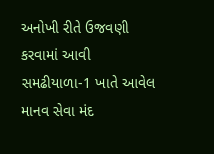અનોખી રીતે ઉજવણી કરવામાં આવી સમઢીયાળા-1 ખાતે આવેલ માનવ સેવા મંદ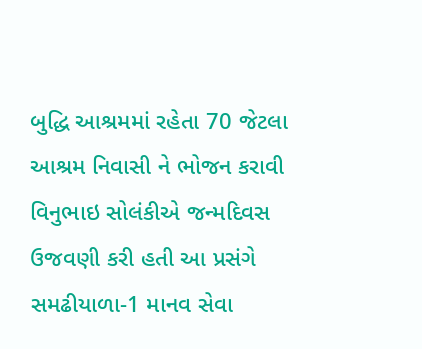બુદ્ધિ આશ્રમમાં રહેતા 70 જેટલા આશ્રમ નિવાસી ને ભોજન કરાવી વિનુભાઇ સોલંકીએ જન્મદિવસ ઉજવણી કરી હતી આ પ્રસંગે સમઢીયાળા-1 માનવ સેવા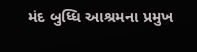મંદ બુધ્ધિ આશ્રમના પ્રમુખ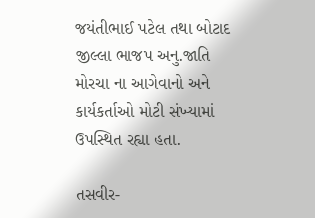જયંતીભાઈ પટેલ તથા બોટાદ જીલ્લા ભાજપ અનુ.જાતિ મોરચા ના આગેવાનો અને કાર્યકર્તાઓ મોટી સંખ્યામાં ઉપસ્થિત રહ્યા હતા.

તસવીર-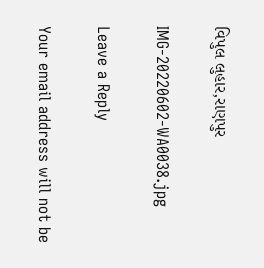વિપુલ લુહાર,રાણપુર

IMG-20220602-WA0038.jpg

Leave a Reply

Your email address will not be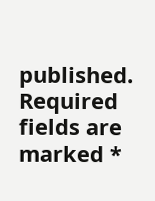published. Required fields are marked *